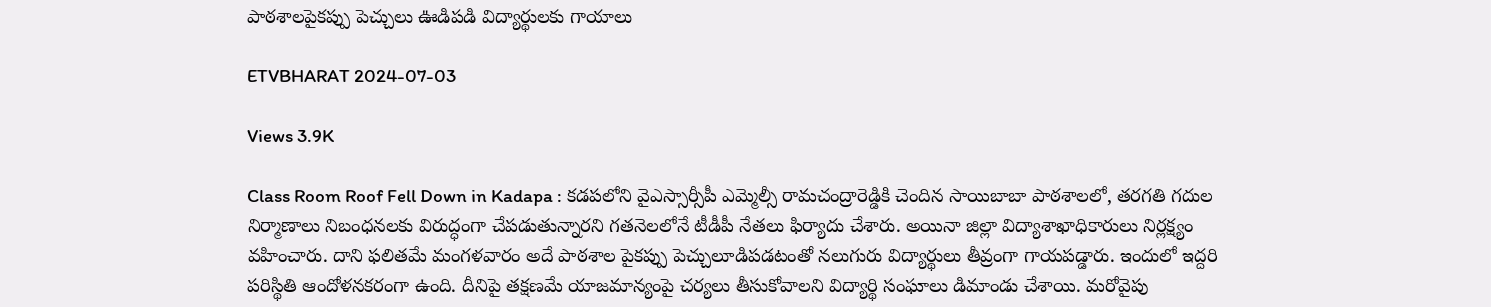పాఠశాలపైకప్పు పెచ్చులు ఊడిపడి విద్యార్థులకు గాయాలు

ETVBHARAT 2024-07-03

Views 3.9K

Class Room Roof Fell Down in Kadapa : కడపలోని వైఎస్సార్సీపీ ఎమ్మెల్సీ రామచంద్రారెడ్డికి చెందిన సాయిబాబా పాఠశాలలో, తరగతి గదుల నిర్మాణాలు నిబంధనలకు విరుద్ధంగా చేపడుతున్నారని గతనెలలోనే టీడీపీ నేతలు ఫిర్యాదు చేశారు. అయినా జిల్లా విద్యాశాఖాధికారులు నిర్లక్ష్యం వహించారు. దాని ఫలితమే మంగళవారం అదే పాఠశాల పైకప్పు పెచ్చులూడిపడటంతో నలుగురు విద్యార్థులు తీవ్రంగా గాయపడ్డారు. ఇందులో ఇద్దరి పరిస్థితి ఆందోళనకరంగా ఉంది. దీనిపై తక్షణమే యాజమాన్యంపై చర్యలు తీసుకోవాలని విద్యార్థి సంఘాలు డిమాండు చేశాయి. మరోవైపు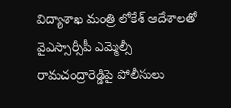విద్యాశాఖ మంత్రి లోకేశ్ ఆదేశాలతో వైఎస్సార్సీపీ ఎమ్మెల్సీ రామచంద్రారెడ్డిపై పోలీసులు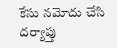కేసు నమోదు చేసి దర్యాప్తు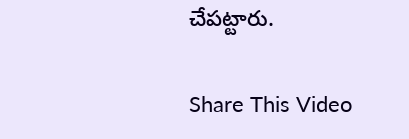చేపట్టారు.

Share This Video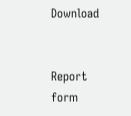Download


Report form